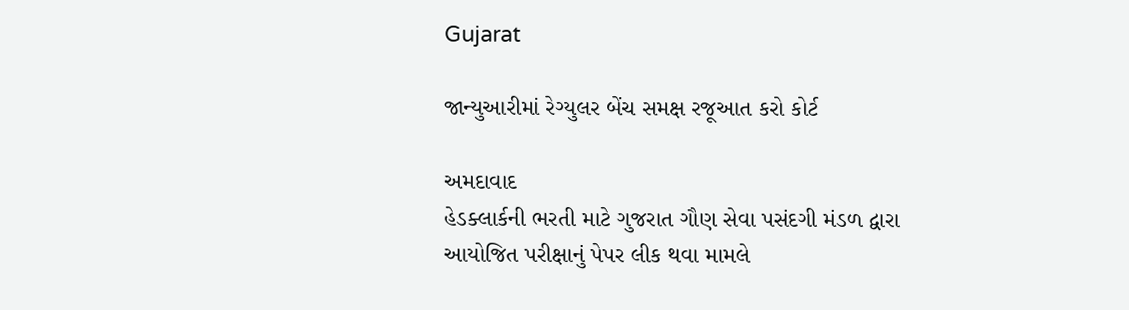Gujarat

જાન્યુઆરીમાં રેગ્યુલર બેંચ સમક્ષ રજૂઆત કરો કોર્ટ

અમદાવાદ
હેડક્લાર્કની ભરતી માટે ગુજરાત ગૌણ સેવા પસંદગી મંડળ દ્વારા આયોજિત પરીક્ષાનું પેપર લીક થવા મામલે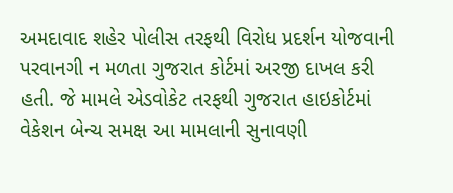અમદાવાદ શહેર પોલીસ તરફથી વિરોધ પ્રદર્શન યોજવાની પરવાનગી ન મળતા ગુજરાત કોર્ટમાં અરજી દાખલ કરી હતી. જે મામલે એડવોકેટ તરફથી ગુજરાત હાઇકોર્ટમાં વેકેશન બેન્ચ સમક્ષ આ મામલાની સુનાવણી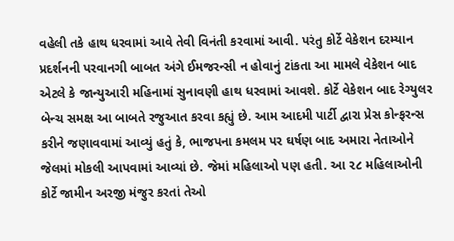વહેલી તકે હાથ ધરવામાં આવે તેવી વિનંતી કરવામાં આવી. પરંતુ કોર્ટે વેકેશન દરમ્યાન પ્રદર્શનની પરવાનગી બાબત અંગે ઈમજરન્સી ન હોવાનું ટાંકતા આ મામલે વેકેશન બાદ એટલે કે જાન્યુઆરી મહિનામાં સુનાવણી હાથ ધરવામાં આવશે. કોર્ટે વેકેશન બાદ રેગ્યુલર બેન્ચ સમક્ષ આ બાબતે રજુઆત કરવા કહ્યું છે. આમ આદમી પાર્ટી દ્વારા પ્રેસ કોન્ફરન્સ કરીને જણાવવામાં આવ્યું હતું કે, ભાજપના કમલમ પર ઘર્ષણ બાદ અમારા નેતાઓને જેલમાં મોકલી આપવામાં આવ્યાં છે. જેમાં મહિલાઓ પણ હતી. આ ૨૮ મહિલાઓની કોર્ટે જામીન અરજી મંજુર કરતાં તેઓ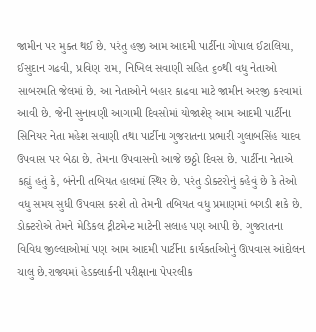જામીન પર મુક્ત થઈ છે. પરંતુ હજી આમ આદમી પાર્ટીના ગોપાલ ઈટાલિયા, ઈસુદાન ગઢવી, પ્રવિણ રામ, નિખિલ સવાણી સહિત ૬૦થી વધુ નેતાઓ સાબરમતિ જેલમાં છે. આ નેતાઓને બહાર કાઢવા માટે જામીન અરજી કરવામાં આવી છે. જેની સુનાવણી આગામી દિવસોમાં યોજાશેર્‌ આમ આદમી પાર્ટીના સિનિયર નેતા મહેશ સવાણી તથા પાર્ટીના ગુજરાતના પ્રભારી ગુલાબસિંહ યાદવ ઉપવાસ પર બેઠા છે. તેમના ઉપવાસનો આજે છઠ્ઠો દિવસ છે. પાર્ટીના નેતાએ કહ્યું હતું કે, બંનેની તબિયત હાલમાં સ્થિર છે. પરંતુ ડોક્ટરોનું કહેવું છે કે તેઓ વધુ સમય સુધી ઉપવાસ કરશે તો તેમની તબિયત વધુ પ્રમાણમાં બગડી શકે છે. ડોક્ટરોએ તેમને મેડિકલ ટ્રીટમેન્ટ માટેની સલાહ પણ આપી છે. ગુજરાતના વિવિધ જીલ્લાઓમાં પણ આમ આદમી પાર્ટીના કાર્યકર્તાઓનું ઊપવાસ આંદોલન ચાલુ છે.રાજ્યમાં હેડક્લાર્કની પરીક્ષાના પેપરલીક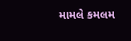મામલે કમલમ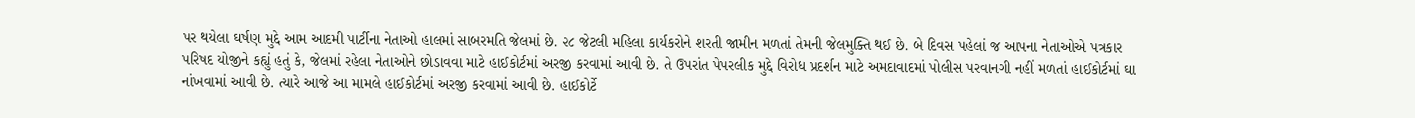પર થયેલા ઘર્ષણ મુદ્દે આમ આદમી પાર્ટીના નેતાઓ હાલમાં સાબરમતિ જેલમાં છે. ૨૮ જેટલી મહિલા કાર્યકરોને શરતી જામીન મળતાં તેમની જેલમુક્તિ થઈ છે. બે દિવસ પહેલાં જ આપના નેતાઓએ પત્રકાર પરિષદ યોજીને કહ્યું હતું કે, જેલમાં રહેલા નેતાઓને છોડાવવા માટે હાઈકોર્ટમાં અરજી કરવામાં આવી છે. તે ઉપરાંત પેપરલીક મુદ્દે વિરોધ પ્રદર્શન માટે અમદાવાદમાં પોલીસ પરવાનગી નહીં મળતાં હાઈકોર્ટમાં ઘા નાંખવામાં આવી છે. ત્યારે આજે આ મામલે હાઈકોર્ટમાં અરજી કરવામાં આવી છે. હાઈકોર્ટે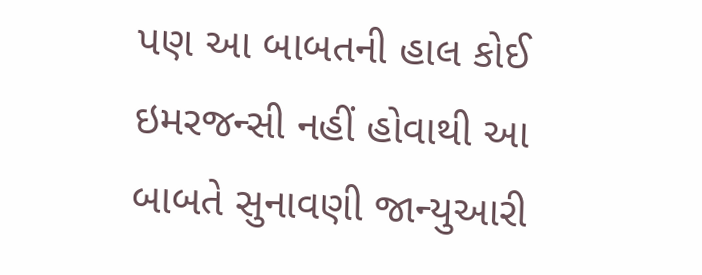પણ આ બાબતની હાલ કોઈ ઇમરજન્સી નહીં હોવાથી આ બાબતે સુનાવણી જાન્યુઆરી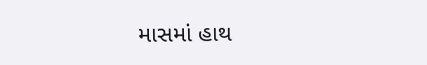માસમાં હાથ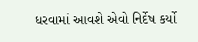ધરવામાં આવશે એવો નિર્દેષ કર્યો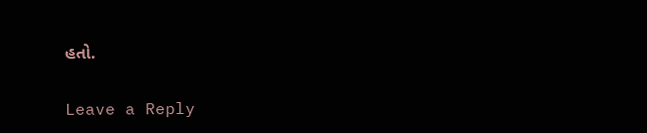હતો.

Leave a Reply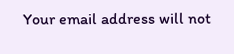Your email address will not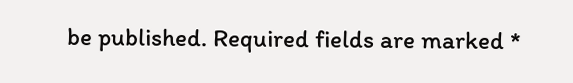be published. Required fields are marked *